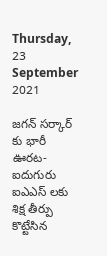Thursday, 23 September 2021

జగన్ సర్కార్ కు భారీ ఊరట-ఐదుగురు ఐఎఎస్ లకు శిక్ష తీర్పు కొట్టేసిన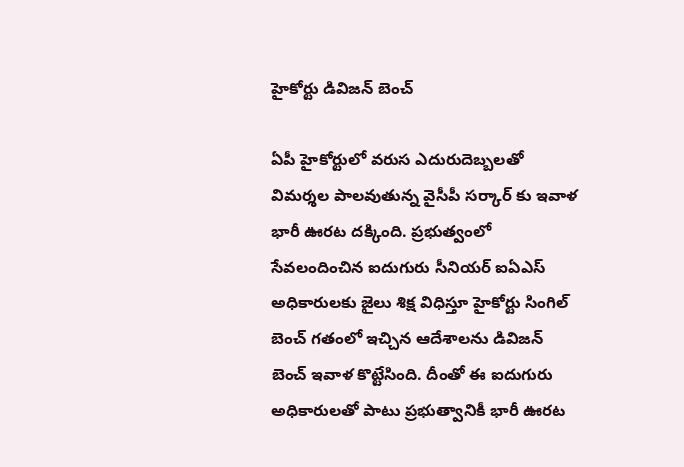హైకోర్టు డివిజన్ బెంచ్

ఏపీ హైకోర్టులో వరుస ఎదురుదెబ్బలతో విమర్శల పాలవుతున్న వైసీపీ సర్కార్ కు ఇవాళ భారీ ఊరట దక్కింది. ప్రభుత్వంలో సేవలందించిన ఐదుగురు సీనియర్ ఐఏఎస్ అధికారులకు జైలు శిక్ష విధిస్తూ హైకోర్టు సింగిల్ బెంచ్ గతంలో ఇచ్చిన ఆదేశాలను డివిజన్ బెంచ్ ఇవాళ కొట్టేసింది. దీంతో ఈ ఐదుగురు అధికారులతో పాటు ప్రభుత్వానికీ భారీ ఊరట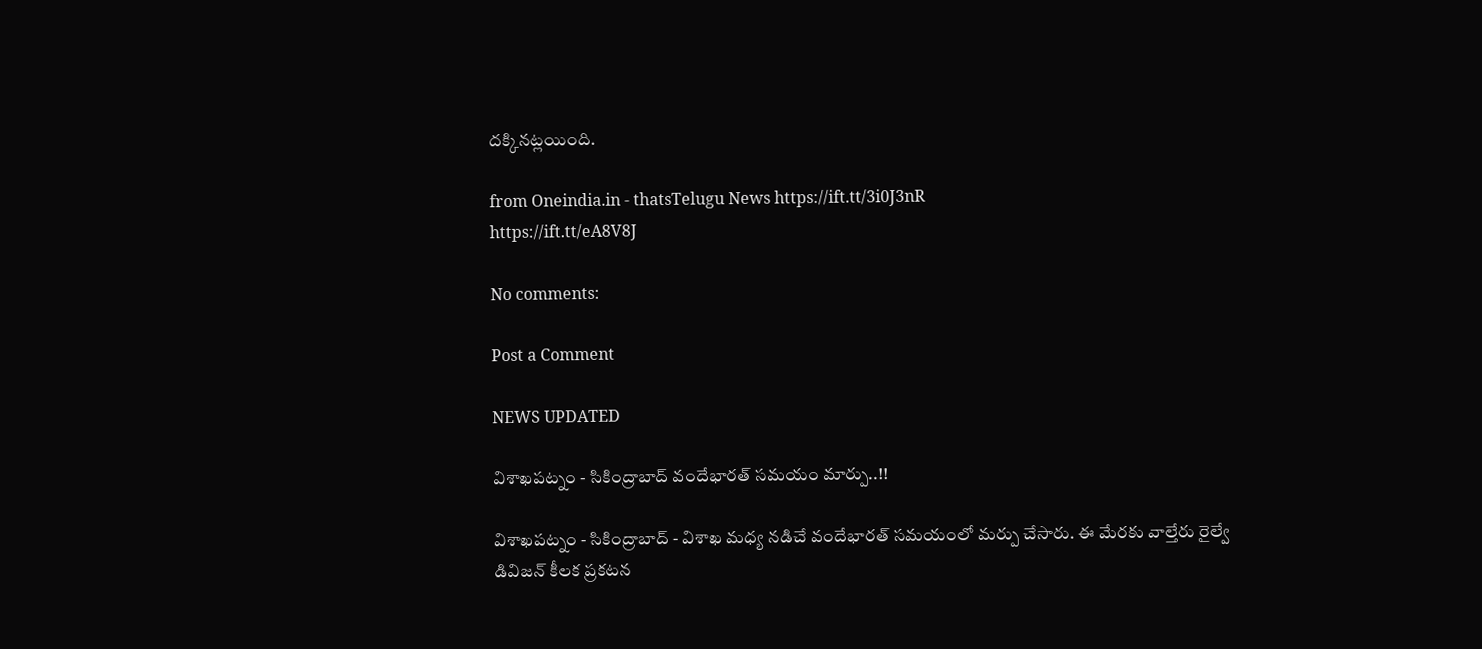దక్కినట్లయింది.

from Oneindia.in - thatsTelugu News https://ift.tt/3i0J3nR
https://ift.tt/eA8V8J

No comments:

Post a Comment

NEWS UPDATED

విశాఖపట్నం - సికింద్రాబాద్ వందేభారత్ సమయం మార్పు..!!

విశాఖపట్నం - సికింద్రాబాద్ - విశాఖ మధ్య నడిచే వందేభారత్ సమయంలో మర్పు చేసారు. ఈ మేరకు వాల్తేరు రైల్వే డివిజన్ కీలక ప్రకటన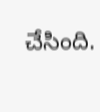చేసింది.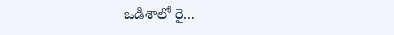ఒడిశాలో రై...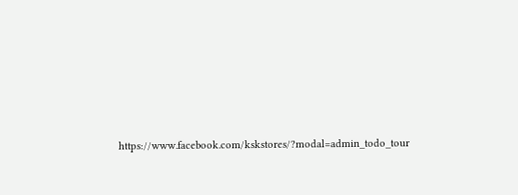https://www.facebook.com/kskstores/?modal=admin_todo_tour